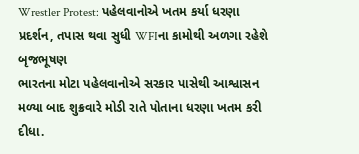Wrestler Protest: પહેલવાનોએ ખતમ કર્યા ધરણા પ્રદર્શન, તપાસ થવા સુધી WFIના કામોથી અળગા રહેશે બૃજભૂષણ
ભારતના મોટા પહેલવાનોએ સરકાર પાસેથી આશ્વાસન મળ્યા બાદ શુક્રવારે મોડી રાતે પોતાના ધરણા ખતમ કરી દીધા.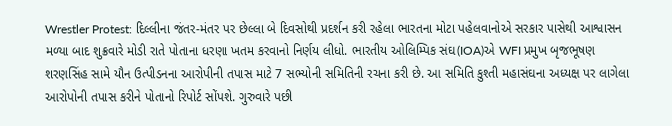Wrestler Protest: દિલ્લીના જંતર-મંતર પર છેલ્લા બે દિવસોથી પ્રદર્શન કરી રહેલા ભારતના મોટા પહેલવાનોએ સરકાર પાસેથી આશ્વાસન મળ્યા બાદ શુક્રવારે મોડી રાતે પોતાના ધરણા ખતમ કરવાનો નિર્ણય લીધો. ભારતીય ઓલિમ્પિક સંઘ(IOA)એ WFI પ્રમુખ બૃજભૂષણ શરણસિંહ સામે યૌન ઉત્પીડનના આરોપીની તપાસ માટે 7 સભ્યોની સમિતિની રચના કરી છે. આ સમિતિ કુશ્તી મહાસંઘના અધ્યક્ષ પર લાગેલા આરોપોની તપાસ કરીને પોતાનો રિપોર્ટ સોંપશે. ગુરુવારે પછી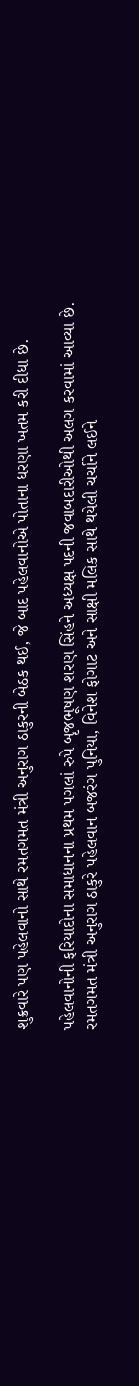શુક્રવારે પણ પહેલવાનો સાથે રમતગમત મંત્રી અનુરાગ ઠાકુરની બેઠક થઈ, જે બાદ પહેલવાનોએ પોતાના ધરણા ખતમ કરી દીધા છે.

પહેલવાનોની ફરિયાદોના સમાધાનના પ્રથમ પગલાં રુપે બૃજભૂષણ શરણ સિંહને અધ્યક્ષ પદની જવાબદારીઓથી અલગ કરવામાં આવ્યા છે. રમતગમત મંત્રી અનુરાગ ઠાકુરે પહેલવાન બજરંગ પુનિયા, વિનેશ ફોગાટ અને સાક્ષી મલિક સાથે થયેલી ચર્ચાને લઈને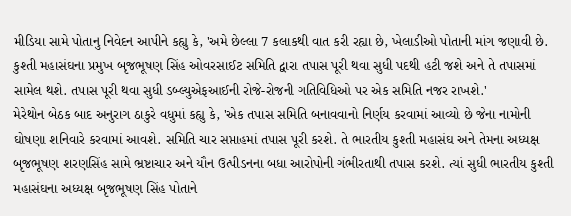મીડિયા સામે પોતાનુ નિવેદન આપીને કહ્યુ કે, 'અમે છેલ્લા 7 કલાકથી વાત કરી રહ્યા છે, ખેલાડીઓ પોતાની માંગ જણાવી છે. કુશ્તી મહાસંઘના પ્રમુખ બૃજભૂષણ સિંહ ઓવરસાઈટ સમિતિ દ્વારા તપાસ પૂરી થવા સુધી પદથી હટી જશે અને તે તપાસમાં સામેલ થશે. તપાસ પૂરી થવા સુધી ડબ્લ્યુએફઆઈની રોજે-રોજની ગતિવિધિઓ પર એક સમિતિ નજર રાખશે.'
મેરેથોન બેઠક બાદ અનુરાગ ઠાકુરે વધુમાં કહ્યુ કે, 'એક તપાસ સમિતિ બનાવવાનો નિર્ણય કરવામાં આવ્યો છે જેના નામોની ઘોષણા શનિવારે કરવામાં આવશે. સમિતિ ચાર સપ્તાહમાં તપાસ પૂરી કરશે. તે ભારતીય કુશ્તી મહાસંઘ અને તેમના અધ્યક્ષ બૃજભૂષણ શરણસિંહ સામે ભ્રષ્ટાચાર અને યૌન ઉત્પીડનના બધા આરોપોની ગંભીરતાથી તપાસ કરશે. ત્યાં સુધી ભારતીય કુશ્તી મહાસંઘના અધ્યક્ષ બૃજભૂષણ સિંહ પોતાને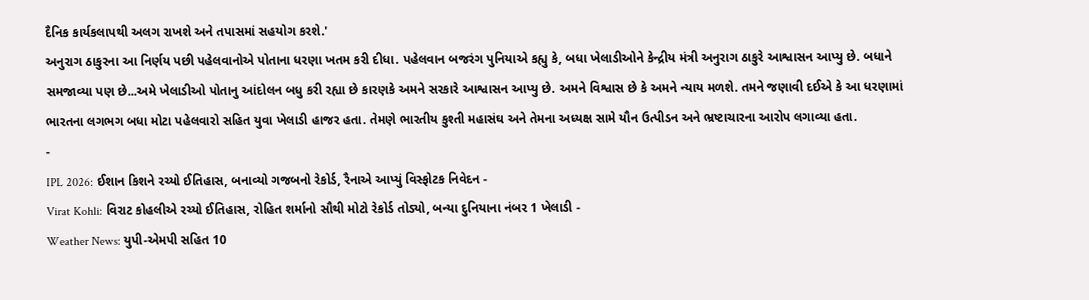દૈનિક કાર્યકલાપથી અલગ રાખશે અને તપાસમાં સહયોગ કરશે.'
અનુરાગ ઠાકુરના આ નિર્ણય પછી પહેલવાનોએ પોતાના ધરણા ખતમ કરી દીધા. પહેલવાન બજરંગ પુનિયાએ કહ્યુ કે, બધા ખેલાડીઓને કેન્દ્રીય મંત્રી અનુરાગ ઠાકુરે આશ્વાસન આપ્યુ છે. બધાને સમજાવ્યા પણ છે...અમે ખેલાડીઓ પોતાનુ આંદોલન બધુ કરી રહ્યા છે કારણકે અમને સરકારે આશ્વાસન આપ્યુ છે. અમને વિશ્વાસ છે કે અમને ન્યાય મળશે. તમને જણાવી દઈએ કે આ ધરણામાં ભારતના લગભગ બધા મોટા પહેલવારો સહિત યુવા ખેલાડી હાજર હતા. તેમણે ભારતીય કુશ્તી મહાસંઘ અને તેમના અધ્યક્ષ સામે યૌન ઉત્પીડન અને ભ્રષ્ટાચારના આરોપ લગાવ્યા હતા.
-
IPL 2026: ઈશાન કિશને રચ્યો ઈતિહાસ, બનાવ્યો ગજબનો રેકોર્ડ, રૈનાએ આપ્યું વિસ્ફોટક નિવેદન -
Virat Kohli: વિરાટ કોહલીએ રચ્યો ઈતિહાસ, રોહિત શર્માનો સૌથી મોટો રેકોર્ડ તોડ્યો, બન્યા દુનિયાના નંબર 1 ખેલાડી -
Weather News: યુપી-એમપી સહિત 10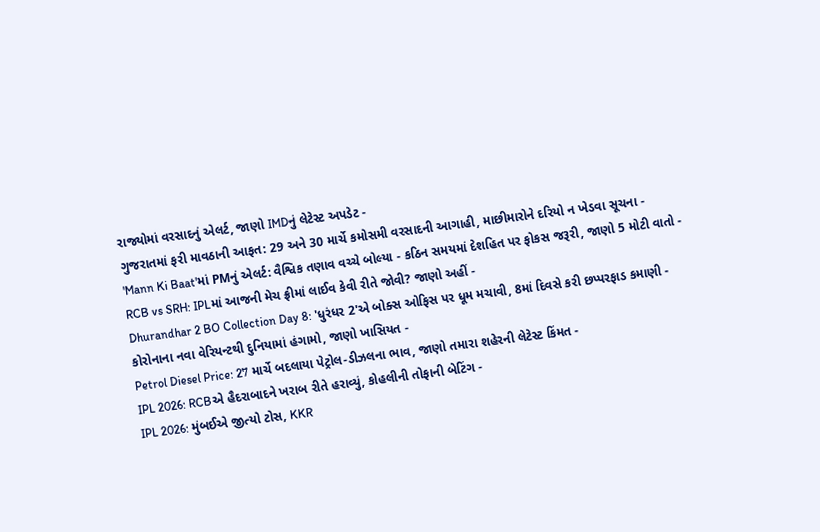રાજ્યોમાં વરસાદનું એલર્ટ, જાણો IMDનું લેટેસ્ટ અપડેટ -
ગુજરાતમાં ફરી માવઠાની આફત: 29 અને 30 માર્ચે કમોસમી વરસાદની આગાહી, માછીમારોને દરિયો ન ખેડવા સૂચના -
'Mann Ki Baat'માં PMનું એલર્ટ: વૈશ્વિક તણાવ વચ્ચે બોલ્યા - કઠિન સમયમાં દેશહિત પર ફોકસ જરૂરી, જાણો 5 મોટી વાતો -
RCB vs SRH: IPLમાં આજની મેચ ફ્રીમાં લાઈવ કેવી રીતે જોવી? જાણો અહીં -
Dhurandhar 2 BO Collection Day 8: 'ધુરંધર 2'એ બોક્સ ઓફિસ પર ધૂમ મચાવી, 8માં દિવસે કરી છપ્પરફાડ કમાણી -
કોરોનાના નવા વેરિયન્ટથી દુનિયામાં હંગામો, જાણો ખાસિયત -
Petrol Diesel Price: 27 માર્ચે બદલાયા પેટ્રોલ-ડીઝલના ભાવ, જાણો તમારા શહેરની લેટેસ્ટ કિંમત -
IPL 2026: RCBએ હૈદરાબાદને ખરાબ રીતે હરાવ્યું, કોહલીની તોફાની બેટિંગ -
IPL 2026: મુંબઈએ જીત્યો ટોસ, KKR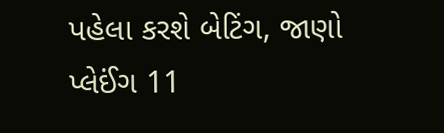પહેલા કરશે બેટિંગ, જાણો પ્લેઈંગ 11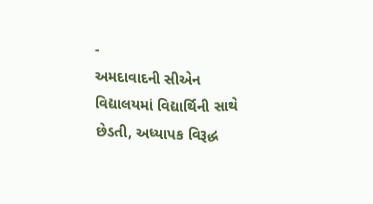-
અમદાવાદની સીએન વિદ્યાલયમાં વિદ્યાર્થિની સાથે છેડતી, અધ્યાપક વિરૂદ્ધ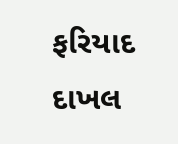ફરિયાદ દાખલ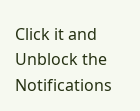Click it and Unblock the Notifications